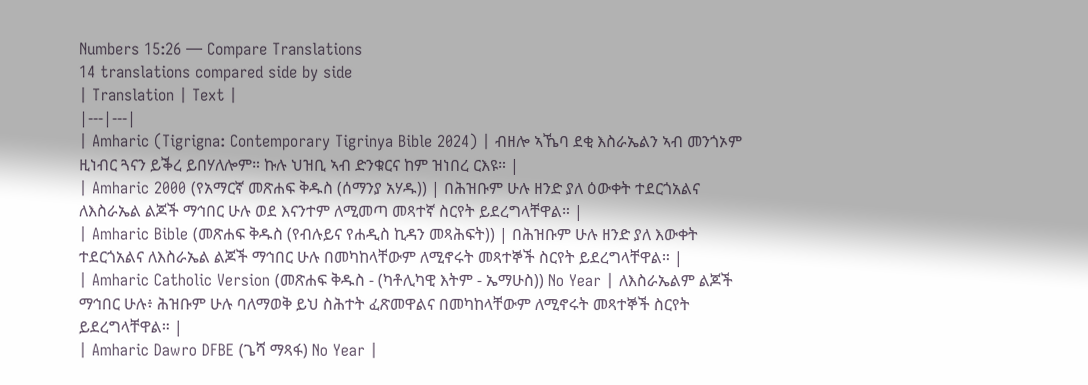Numbers 15:26 — Compare Translations
14 translations compared side by side
| Translation | Text |
|---|---|
| Amharic (Tigrigna: Contemporary Tigrinya Bible 2024) | ብዘሎ ኣኼባ ደቂ እስራኤልን ኣብ መንጎኦም ዚነብር ጓናን ይቕረ ይበሃለሎም። ኩሉ ህዝቢ ኣብ ድንቁርና ከም ዝነበረ ርእዩ። |
| Amharic 2000 (የአማርኛ መጽሐፍ ቅዱስ (ሰማንያ አሃዱ)) | በሕዝቡም ሁሉ ዘንድ ያለ ዕውቀት ተደርጎአልና ለእስራኤል ልጆች ማኅበር ሁሉ ወደ እናንተም ለሚመጣ መጻተኛ ስርየት ይደረግላቸዋል። |
| Amharic Bible (መጽሐፍ ቅዱስ (የብሉይና የሐዲስ ኪዳን መጻሕፍት)) | በሕዝቡም ሁሉ ዘንድ ያለ እውቀት ተደርጎአልና ለእስራኤል ልጆች ማኅበር ሁሉ በመካከላቸውም ለሚኖሩት መጻተኞች ስርየት ይደረግላቸዋል። |
| Amharic Catholic Version (መጽሐፍ ቅዱስ - (ካቶሊካዊ እትም - ኤማሁስ)) No Year | ለእስራኤልም ልጆች ማኅበር ሁሉ፥ ሕዝቡም ሁሉ ባለማወቅ ይህ ስሕተት ፈጽመዋልና በመካከላቸውም ለሚኖሩት መጻተኞች ስርየት ይደረግላቸዋል። |
| Amharic Dawro DFBE (ጌሻ ማጻፋ) No Year |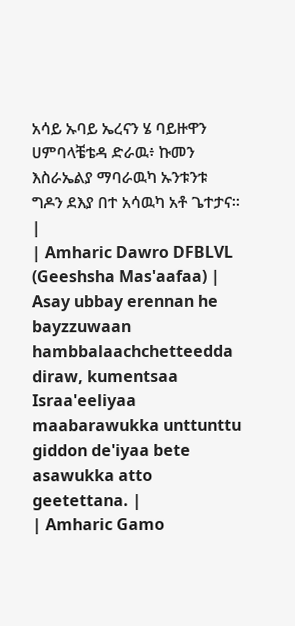አሳይ ኡባይ ኤረናን ሄ ባይዙዋን ሀምባላቼቴዳ ድራዉ፥ ኩመን እስራኤልያ ማባራዉካ ኡንቱንቱ ግዶን ደእያ በተ አሳዉካ አቶ ጌተታና። |
| Amharic Dawro DFBLVL (Geeshsha Mas'aafaa) | Asay ubbay erennan he bayzzuwaan hambbalaachchetteedda diraw, kumentsaa Israa'eeliyaa maabarawukka unttunttu giddon de'iyaa bete asawukka atto geetettana. |
| Amharic Gamo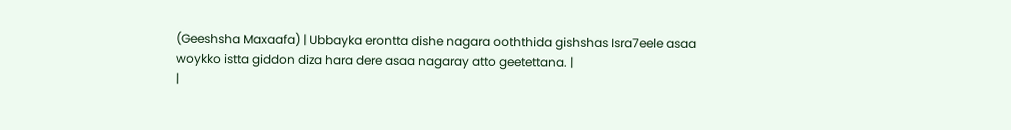(Geeshsha Maxaafa) | Ubbayka erontta dishe nagara ooththida gishshas Isra7eele asaa woykko istta giddon diza hara dere asaa nagaray atto geetettana. |
|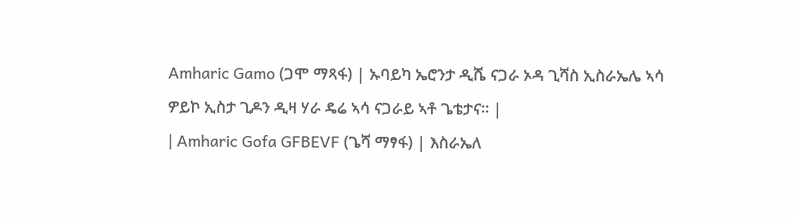Amharic Gamo (ጋሞ ማጻፋ) | ኡባይካ ኤሮንታ ዲሼ ናጋራ ኦዳ ጊሻስ ኢስራኤሌ ኣሳ ዎይኮ ኢስታ ጊዶን ዲዛ ሃራ ዴሬ ኣሳ ናጋራይ ኣቶ ጌቴታና። |
| Amharic Gofa GFBEVF (ጌሻ ማፃፋ) | እስራኤለ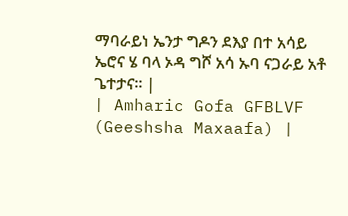ማባራይነ ኤንታ ግዶን ደእያ በተ አሳይ ኤሮና ሄ ባላ ኦዳ ግሾ አሳ ኡባ ናጋራይ አቶ ጌተታና። |
| Amharic Gofa GFBLVF (Geeshsha Maxaafa) |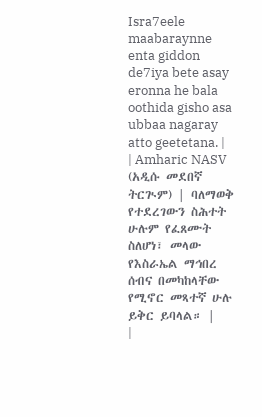Isra7eele maabaraynne enta giddon de7iya bete asay eronna he bala oothida gisho asa ubbaa nagaray atto geetetana. |
| Amharic NASV (አዲሱ መደበኛ ትርጒም) | ባለማወቅ የተደረገውን ስሕተት ሁሉም የፈጸሙት ስለሆነ፣ መላው የእስራኤል ማኅበረ ሰብና በመካከላቸው የሚኖር መጻተኛ ሁሉ ይቅር ይባላል። |
|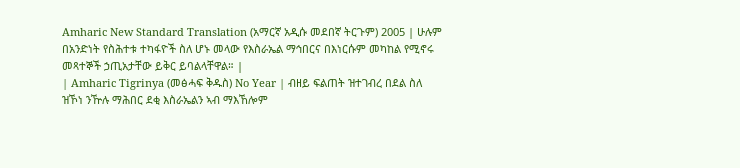Amharic New Standard Translation (አማርኛ አዲሱ መደበኛ ትርጉም) 2005 | ሁሉም በአንድነት የስሕተቱ ተካፋዮች ስለ ሆኑ መላው የእስራኤል ማኅበርና በእነርሱም መካከል የሚኖሩ መጻተኞች ኃጢአታቸው ይቅር ይባልላቸዋል። |
| Amharic Tigrinya (መፅሓፍ ቅዱስ) No Year | ብዘይ ፍልጠት ዝተገብረ በደል ስለ ዝኾነ ንዅሉ ማሕበር ደቂ እስራኤልን ኣብ ማእኸሎም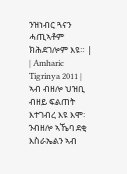ንዝነብር ጓናን ሓጢኣቶም ክሕደገሎም እዩ። |
| Amharic Tigrinya 2011 | ኣብ ብዘሎ ህዝቢ ብዘይ ፍልጠት እተገብረ እዩ እሞ፡ ንብዘሎ ኣኼባ ደቂ እስራኤልን ኣብ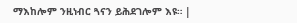ማእከሎም ንዚነብር ጓናን ይሕደገሎም እዩ። |